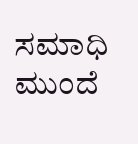ಸಮಾಧಿ ಮುಂದೆ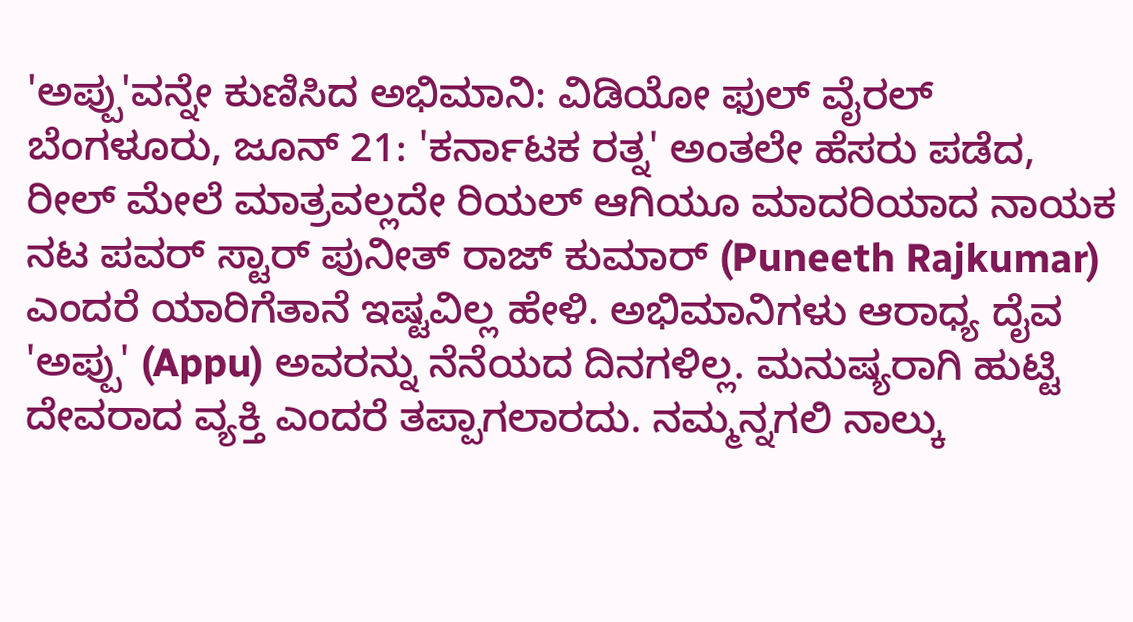'ಅಪ್ಪು'ವನ್ನೇ ಕುಣಿಸಿದ ಅಭಿಮಾನಿ: ವಿಡಿಯೋ ಫುಲ್ ವೈರಲ್
ಬೆಂಗಳೂರು, ಜೂನ್ 21: 'ಕರ್ನಾಟಕ ರತ್ನ' ಅಂತಲೇ ಹೆಸರು ಪಡೆದ, ರೀಲ್ ಮೇಲೆ ಮಾತ್ರವಲ್ಲದೇ ರಿಯಲ್ ಆಗಿಯೂ ಮಾದರಿಯಾದ ನಾಯಕ ನಟ ಪವರ್ ಸ್ಟಾರ್ ಪುನೀತ್ ರಾಜ್ ಕುಮಾರ್ (Puneeth Rajkumar) ಎಂದರೆ ಯಾರಿಗೆತಾನೆ ಇಷ್ಟವಿಲ್ಲ ಹೇಳಿ. ಅಭಿಮಾನಿಗಳು ಆರಾಧ್ಯ ದೈವ 'ಅಪ್ಪು' (Appu) ಅವರನ್ನು ನೆನೆಯದ ದಿನಗಳಿಲ್ಲ. ಮನುಷ್ಯರಾಗಿ ಹುಟ್ಟಿ ದೇವರಾದ ವ್ಯಕ್ತಿ ಎಂದರೆ ತಪ್ಪಾಗಲಾರದು. ನಮ್ಮನ್ನಗಲಿ ನಾಲ್ಕು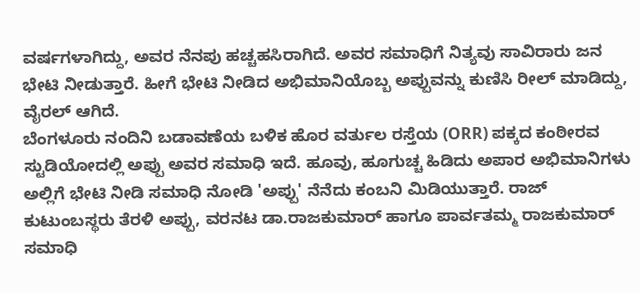ವರ್ಷಗಳಾಗಿದ್ದು, ಅವರ ನೆನಪು ಹಚ್ಚಹಸಿರಾಗಿದೆ. ಅವರ ಸಮಾಧಿಗೆ ನಿತ್ಯವು ಸಾವಿರಾರು ಜನ ಭೇಟಿ ನೀಡುತ್ತಾರೆ. ಹೀಗೆ ಭೇಟಿ ನೀಡಿದ ಅಭಿಮಾನಿಯೊಬ್ಬ ಅಪ್ಪುವನ್ನು ಕುಣಿಸಿ ರೀಲ್ ಮಾಡಿದ್ದು, ವೈರಲ್ ಆಗಿದೆ.
ಬೆಂಗಳೂರು ನಂದಿನಿ ಬಡಾವಣೆಯ ಬಳಿಕ ಹೊರ ವರ್ತುಲ ರಸ್ತೆಯ (ORR) ಪಕ್ಕದ ಕಂಠೀರವ ಸ್ಟುಡಿಯೋದಲ್ಲಿ ಅಪ್ಪು ಅವರ ಸಮಾಧಿ ಇದೆ. ಹೂವು, ಹೂಗುಚ್ಚ ಹಿಡಿದು ಅಪಾರ ಅಭಿಮಾನಿಗಳು ಅಲ್ಲಿಗೆ ಭೇಟಿ ನೀಡಿ ಸಮಾಧಿ ನೋಡಿ 'ಅಪ್ಪು' ನೆನೆದು ಕಂಬನಿ ಮಿಡಿಯುತ್ತಾರೆ. ರಾಜ್ ಕುಟುಂಬಸ್ಥರು ತೆರಳಿ ಅಪ್ಪು, ವರನಟ ಡಾ.ರಾಜಕುಮಾರ್ ಹಾಗೂ ಪಾರ್ವತಮ್ಮ ರಾಜಕುಮಾರ್ ಸಮಾಧಿ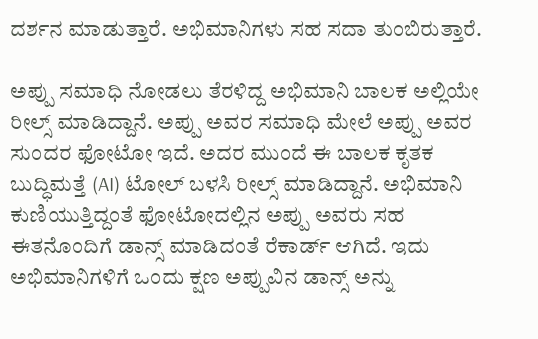ದರ್ಶನ ಮಾಡುತ್ತಾರೆ. ಅಭಿಮಾನಿಗಳು ಸಹ ಸದಾ ತುಂಬಿರುತ್ತಾರೆ.

ಅಪ್ಪು ಸಮಾಧಿ ನೋಡಲು ತೆರಳಿದ್ದ ಅಭಿಮಾನಿ ಬಾಲಕ ಅಲ್ಲಿಯೇ ರೀಲ್ಸ್ ಮಾಡಿದ್ದಾನೆ. ಅಪ್ಪು ಅವರ ಸಮಾಧಿ ಮೇಲೆ ಅಪ್ಪು ಅವರ ಸುಂದರ ಫೋಟೋ ಇದೆ. ಅದರ ಮುಂದೆ ಈ ಬಾಲಕ ಕೃತಕ ಬುದ್ಧಿಮತ್ತೆ (AI) ಟೋಲ್ ಬಳಸಿ ರೀಲ್ಸ್ ಮಾಡಿದ್ದಾನೆ. ಅಭಿಮಾನಿ ಕುಣಿಯುತ್ತಿದ್ದಂತೆ ಫೋಟೋದಲ್ಲಿನ ಅಪ್ಪು ಅವರು ಸಹ ಈತನೊಂದಿಗೆ ಡಾನ್ಸ್ ಮಾಡಿದಂತೆ ರೆಕಾರ್ಡ್ ಆಗಿದೆ. ಇದು ಅಭಿಮಾನಿಗಳಿಗೆ ಒಂದು ಕ್ಷಣ ಅಪ್ಪುವಿನ ಡಾನ್ಸ್ ಅನ್ನು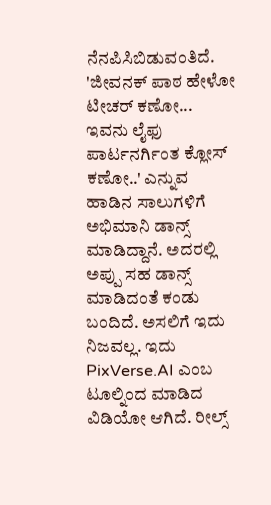ನೆನಪಿಸಿಬಿಡುವಂತಿದೆ.
'ಜೀವನಕ್ ಪಾಠ ಹೇಳೋ ಟೀಚರ್ ಕಣೋ... ಇವನು ಲೈಫು ಪಾರ್ಟನರ್ಗಿಂತ ಕ್ಲೋಸ್ ಕಣೋ..' ಎನ್ನುವ ಹಾಡಿನ ಸಾಲುಗಳಿಗೆ ಅಭಿಮಾನಿ ಡಾನ್ಸ್ ಮಾಡಿದ್ದಾನೆ. ಅದರಲ್ಲಿ ಅಪ್ಪು ಸಹ ಡಾನ್ಸ್ ಮಾಡಿದಂತೆ ಕಂಡು ಬಂದಿದೆ. ಅಸಲಿಗೆ ಇದು ನಿಜವಲ್ಲ. ಇದು PixVerse.AI ಎಂಬ ಟೂಲ್ನಿಂದ ಮಾಡಿದ ವಿಡಿಯೋ ಆಗಿದೆ. ರೀಲ್ಸ್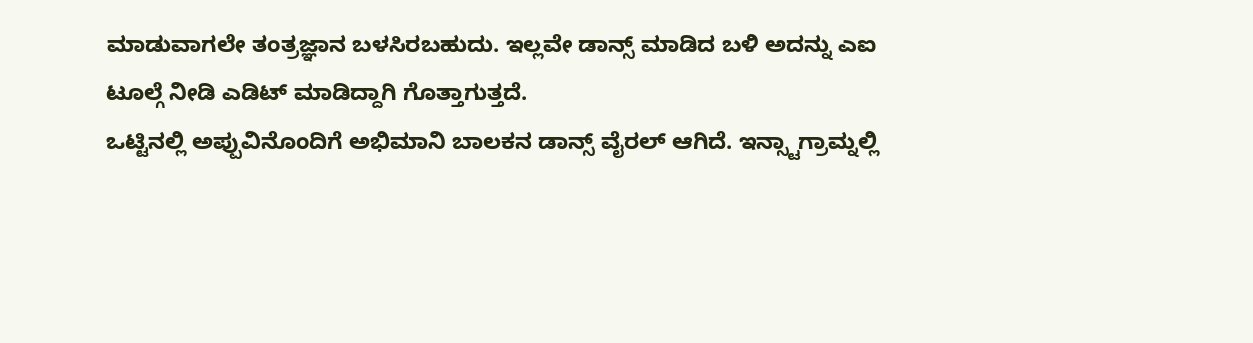ಮಾಡುವಾಗಲೇ ತಂತ್ರಜ್ಞಾನ ಬಳಸಿರಬಹುದು. ಇಲ್ಲವೇ ಡಾನ್ಸ್ ಮಾಡಿದ ಬಳಿ ಅದನ್ನು ಎಐ ಟೂಲ್ಗೆ ನೀಡಿ ಎಡಿಟ್ ಮಾಡಿದ್ದಾಗಿ ಗೊತ್ತಾಗುತ್ತದೆ.
ಒಟ್ಟಿನಲ್ಲಿ ಅಪ್ಪುವಿನೊಂದಿಗೆ ಅಭಿಮಾನಿ ಬಾಲಕನ ಡಾನ್ಸ್ ವೈರಲ್ ಆಗಿದೆ. ಇನ್ಸ್ಟಾಗ್ರಾಮ್ನಲ್ಲಿ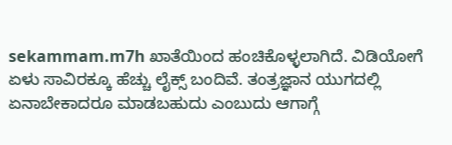sekammam.m7h ಖಾತೆಯಿಂದ ಹಂಚಿಕೊಳ್ಳಲಾಗಿದೆ. ವಿಡಿಯೋಗೆ ಏಳು ಸಾವಿರಕ್ಕೂ ಹೆಚ್ಚು ಲೈಕ್ಸ್ ಬಂದಿವೆ. ತಂತ್ರಜ್ಞಾನ ಯುಗದಲ್ಲಿ ಏನಾಬೇಕಾದರೂ ಮಾಡಬಹುದು ಎಂಬುದು ಆಗಾಗ್ಗೆ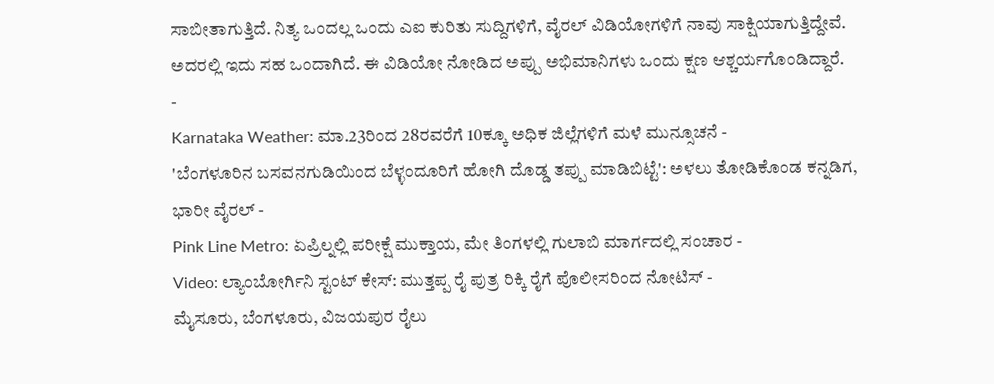ಸಾಬೀತಾಗುತ್ತಿದೆ. ನಿತ್ಯ ಒಂದಲ್ಲ ಒಂದು ಎಐ ಕುರಿತು ಸುದ್ದಿಗಳಿಗೆ, ವೈರಲ್ ವಿಡಿಯೋಗಳಿಗೆ ನಾವು ಸಾಕ್ಷಿಯಾಗುತ್ತಿದ್ದೇವೆ. ಅದರಲ್ಲಿ ಇದು ಸಹ ಒಂದಾಗಿದೆ. ಈ ವಿಡಿಯೋ ನೋಡಿದ ಅಪ್ಪು ಅಭಿಮಾನಿಗಳು ಒಂದು ಕ್ಷಣ ಆಶ್ಚರ್ಯಗೊಂಡಿದ್ದಾರೆ.
-
Karnataka Weather: ಮಾ.23ರಿಂದ 28ರವರೆಗೆ 10ಕ್ಕೂ ಅಧಿಕ ಜಿಲ್ಲೆಗಳಿಗೆ ಮಳೆ ಮುನ್ಸೂಚನೆ -
'ಬೆಂಗಳೂರಿನ ಬಸವನಗುಡಿಯಿಂದ ಬೆಳ್ಳಂದೂರಿಗೆ ಹೋಗಿ ದೊಡ್ಡ ತಪ್ಪು ಮಾಡಿಬಿಟ್ಟೆ': ಅಳಲು ತೋಡಿಕೊಂಡ ಕನ್ನಡಿಗ, ಭಾರೀ ವೈರಲ್ -
Pink Line Metro: ಏಪ್ರಿಲ್ನಲ್ಲಿ ಪರೀಕ್ಷೆ ಮುಕ್ತಾಯ, ಮೇ ತಿಂಗಳಲ್ಲಿ ಗುಲಾಬಿ ಮಾರ್ಗದಲ್ಲಿ ಸಂಚಾರ -
Video: ಲ್ಯಾಂಬೋರ್ಗಿನಿ ಸ್ಟಂಟ್ ಕೇಸ್: ಮುತ್ತಪ್ಪ ರೈ ಪುತ್ರ ರಿಕ್ಕಿ ರೈಗೆ ಪೊಲೀಸರಿಂದ ನೋಟಿಸ್ -
ಮೈಸೂರು, ಬೆಂಗಳೂರು, ವಿಜಯಪುರ ರೈಲು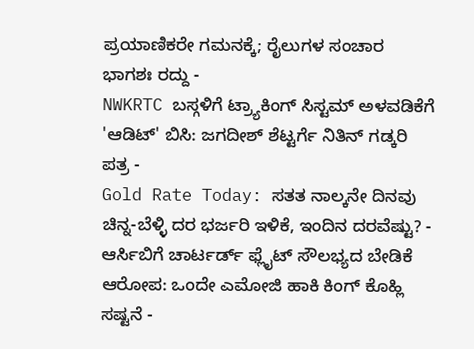ಪ್ರಯಾಣಿಕರೇ ಗಮನಕ್ಕೆ; ರೈಲುಗಳ ಸಂಚಾರ ಭಾಗಶಃ ರದ್ದು -
NWKRTC ಬಸ್ಗಳಿಗೆ ಟ್ರ್ಯಾಕಿಂಗ್ ಸಿಸ್ಟಮ್ ಅಳವಡಿಕೆಗೆ 'ಆಡಿಟ್' ಬಿಸಿ: ಜಗದೀಶ್ ಶೆಟ್ಟರ್ಗೆ ನಿತಿನ್ ಗಡ್ಕರಿ ಪತ್ರ -
Gold Rate Today: ಸತತ ನಾಲ್ಕನೇ ದಿನವು ಚಿನ್ನ-ಬೆಳ್ಳಿ ದರ ಭರ್ಜರಿ ಇಳಿಕೆ, ಇಂದಿನ ದರವೆಷ್ಟು? -
ಆರ್ಸಿಬಿಗೆ ಚಾರ್ಟರ್ಡ್ ಫ್ಲೈಟ್ ಸೌಲಭ್ಯದ ಬೇಡಿಕೆ ಆರೋಪ: ಒಂದೇ ಎಮೋಜಿ ಹಾಕಿ ಕಿಂಗ್ ಕೊಹ್ಲಿ ಸಷ್ಟನೆ -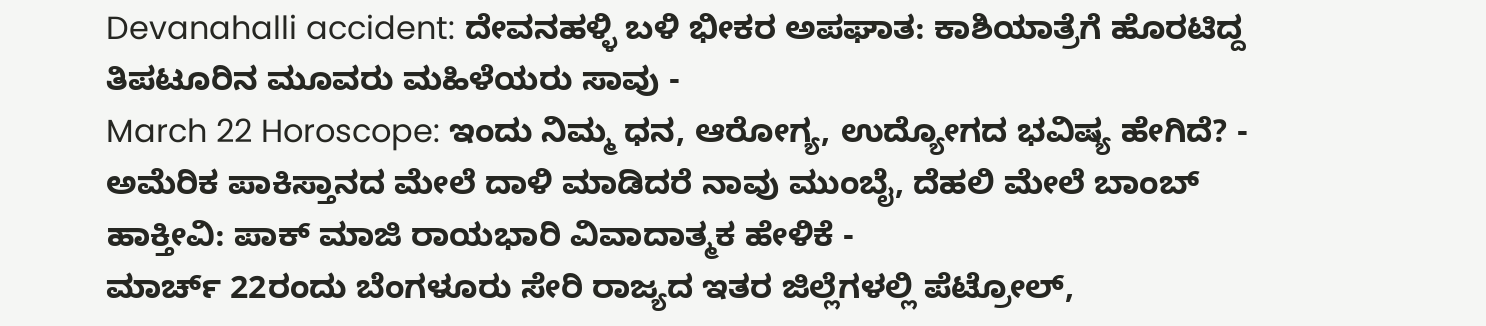Devanahalli accident: ದೇವನಹಳ್ಳಿ ಬಳಿ ಭೀಕರ ಅಪಘಾತ: ಕಾಶಿಯಾತ್ರೆಗೆ ಹೊರಟಿದ್ದ ತಿಪಟೂರಿನ ಮೂವರು ಮಹಿಳೆಯರು ಸಾವು -
March 22 Horoscope: ಇಂದು ನಿಮ್ಮ ಧನ, ಆರೋಗ್ಯ, ಉದ್ಯೋಗದ ಭವಿಷ್ಯ ಹೇಗಿದೆ? -
ಅಮೆರಿಕ ಪಾಕಿಸ್ತಾನದ ಮೇಲೆ ದಾಳಿ ಮಾಡಿದರೆ ನಾವು ಮುಂಬೈ, ದೆಹಲಿ ಮೇಲೆ ಬಾಂಬ್ ಹಾಕ್ತೀವಿ: ಪಾಕ್ ಮಾಜಿ ರಾಯಭಾರಿ ವಿವಾದಾತ್ಮಕ ಹೇಳಿಕೆ -
ಮಾರ್ಚ್ 22ರಂದು ಬೆಂಗಳೂರು ಸೇರಿ ರಾಜ್ಯದ ಇತರ ಜಿಲ್ಲೆಗಳಲ್ಲಿ ಪೆಟ್ರೋಲ್,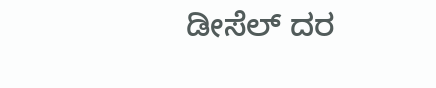ಡೀಸೆಲ್ ದರ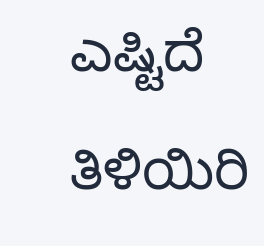ಎಷ್ಟಿದೆ ತಿಳಿಯಿರಿ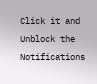Click it and Unblock the Notifications